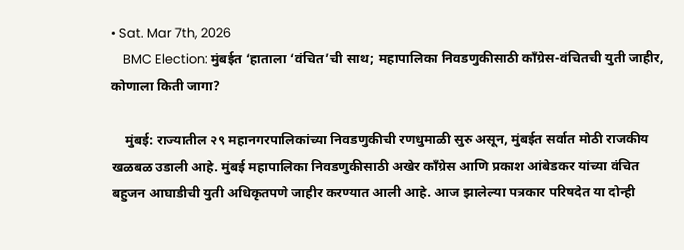• Sat. Mar 7th, 2026
    BMC Election: मुंबईत ‘हाताला ‘वंचित’ची साथ; महापालिका निवडणुकीसाठी काँग्रेस-वंचितची युती जाहीर, कोणाला किती जागा?

    मुंबई: राज्यातील २९ महानगरपालिकांच्या निवडणुकीची रणधुमाळी सुरु असून, मुंबईत सर्वात मोठी राजकीय खळबळ उडाली आहे. मुंबई महापालिका निवडणुकीसाठी अखेर काँग्रेस आणि प्रकाश आंबेडकर यांच्या वंचित बहुजन आघाडीची युती अधिकृतपणे जाहीर करण्यात आली आहे. आज झालेल्या पत्रकार परिषदेत या दोन्ही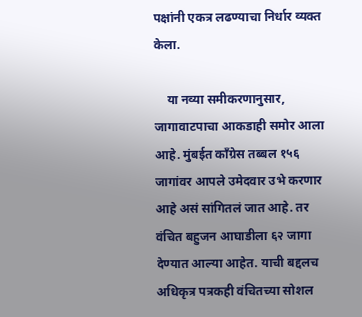पक्षांनी एकत्र लढण्याचा निर्धार व्यक्त केला.

    या नव्या समीकरणानुसार, जागावाटपाचा आकडाही समोर आला आहे. मुंबईत काँग्रेस तब्बल १५६ जागांवर आपले उमेदवार उभे करणार आहे असं सांगितलं जात आहे. तर वंचित बहुजन आघाडीला ६२ जागा देण्यात आल्या आहेत. याची बद्दलच अधिकृत्र पत्रकही वंचितच्या सोशल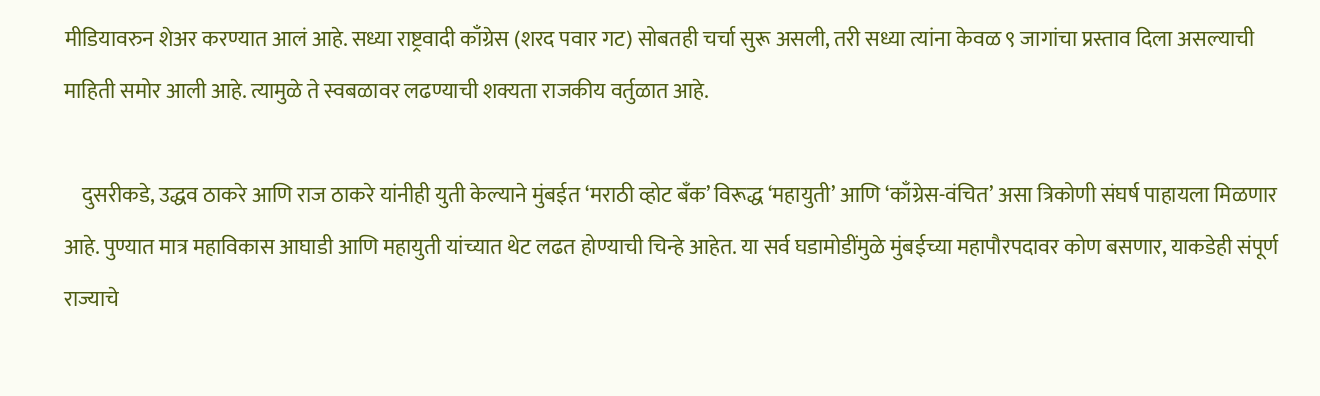मीडियावरुन शेअर करण्यात आलं आहे. सध्या राष्ट्रवादी काँग्रेस (शरद पवार गट) सोबतही चर्चा सुरू असली, तरी सध्या त्यांना केवळ ९ जागांचा प्रस्ताव दिला असल्याची माहिती समोर आली आहे. त्यामुळे ते स्वबळावर लढण्याची शक्यता राजकीय वर्तुळात आहे.

    दुसरीकडे, उद्धव ठाकरे आणि राज ठाकरे यांनीही युती केल्याने मुंबईत ‘मराठी व्होट बँक’ विरूद्ध ‘महायुती’ आणि ‘काँग्रेस-वंचित’ असा त्रिकोणी संघर्ष पाहायला मिळणार आहे. पुण्यात मात्र महाविकास आघाडी आणि महायुती यांच्यात थेट लढत होण्याची चिन्हे आहेत. या सर्व घडामोडींमुळे मुंबईच्या महापौरपदावर कोण बसणार, याकडेही संपूर्ण राज्याचे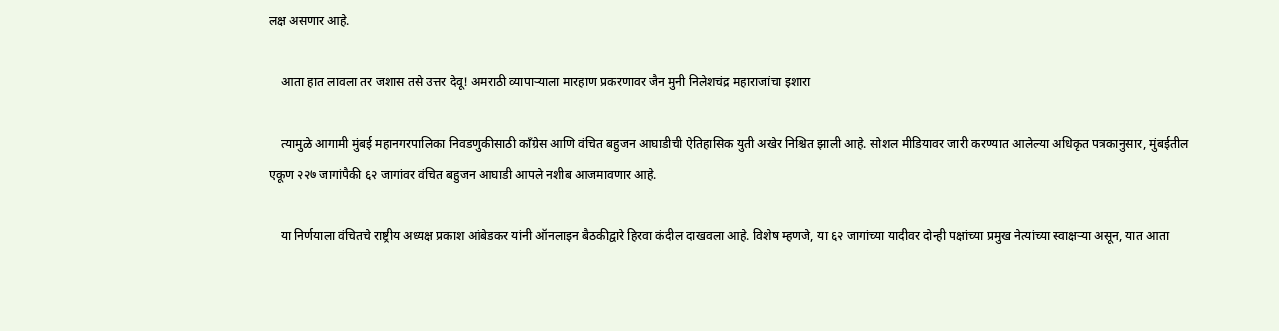लक्ष असणार आहे.

    आता हात लावला तर जशास तसे उत्तर देवू! अमराठी व्यापाऱ्याला मारहाण प्रकरणावर जैन मुनी निलेशचंद्र महाराजांचा इशारा

    त्यामुळे आगामी मुंबई महानगरपालिका निवडणुकीसाठी काँग्रेस आणि वंचित बहुजन आघाडीची ऐतिहासिक युती अखेर निश्चित झाली आहे. सोशल मीडियावर जारी करण्यात आलेल्या अधिकृत पत्रकानुसार, मुंबईतील एकूण २२७ जागांपैकी ६२ जागांवर वंचित बहुजन आघाडी आपले नशीब आजमावणार आहे.

    या निर्णयाला वंचितचे राष्ट्रीय अध्यक्ष प्रकाश आंबेडकर यांनी ऑनलाइन बैठकीद्वारे हिरवा कंदील दाखवला आहे. विशेष म्हणजे, या ६२ जागांच्या यादीवर दोन्ही पक्षांच्या प्रमुख नेत्यांच्या स्वाक्षऱ्या असून, यात आता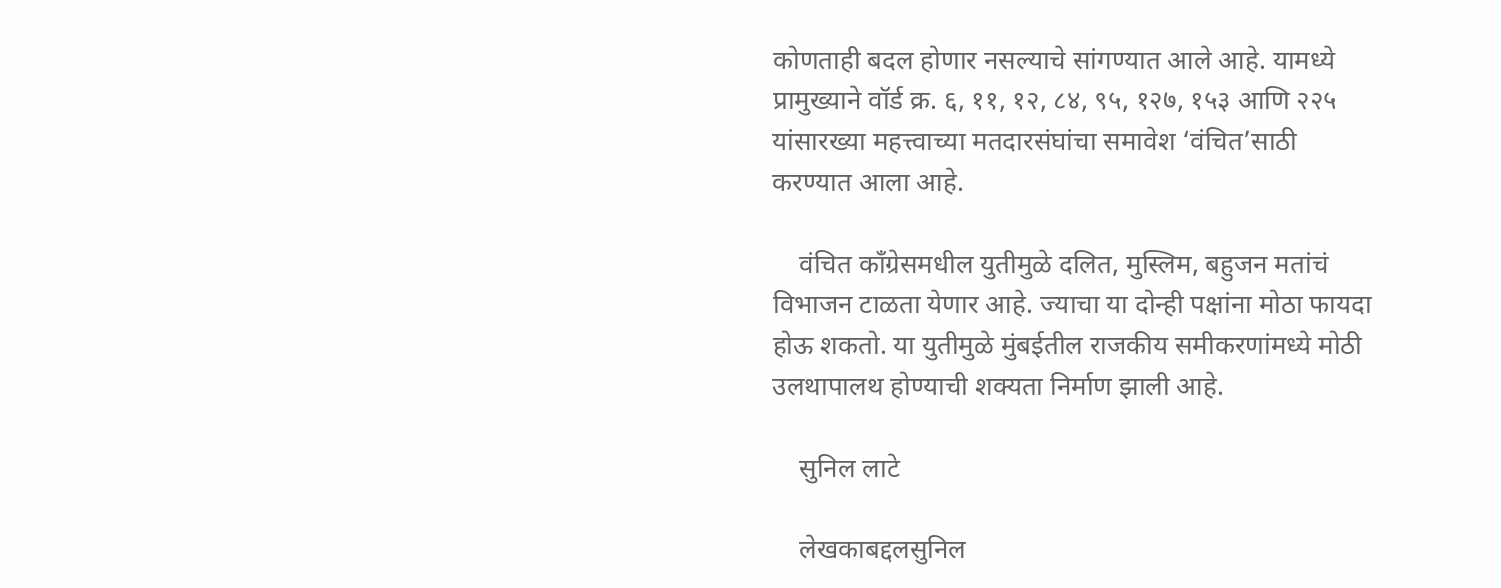कोणताही बदल होणार नसल्याचे सांगण्यात आले आहे. यामध्ये प्रामुख्याने वॉर्ड क्र. ६, ११, १२, ८४, ९५, १२७, १५३ आणि २२५ यांसारख्या महत्त्वाच्या मतदारसंघांचा समावेश ‘वंचित’साठी करण्यात आला आहे.

    वंचित काँग्रेसमधील युतीमुळे दलित, मुस्लिम, बहुजन मतांचं विभाजन टाळता येणार आहे. ज्याचा या दोन्ही पक्षांना मोठा फायदा होऊ शकतो. या युतीमुळे मुंबईतील राजकीय समीकरणांमध्ये मोठी उलथापालथ होण्याची शक्यता निर्माण झाली आहे.

    सुनिल लाटे

    लेखकाबद्दलसुनिल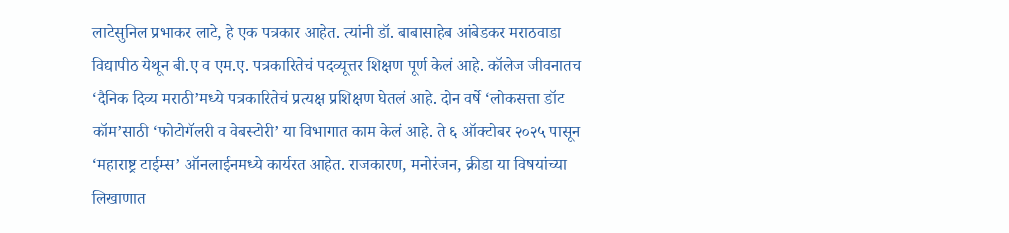लाटेसुनिल प्रभाकर लाटे, हे एक पत्रकार आहेत. त्यांनी डॉ. बाबासाहेब आंबेडकर मराठवाडा विद्यापीठ येथून बी.ए व एम.ए. पत्रकारितेचं पदव्यूत्तर शिक्षण पूर्ण केलं आहे. कॉलेज जीवनातच ‘दैनिक दिव्य मराठी’मध्ये पत्रकारितेचं प्रत्यक्ष प्रशिक्षण घेतलं आहे. दोन वर्षे ‘लोकसत्ता डॉट कॉम’साठी ‘फोटोगॅलरी व वेबस्टोरी’ या विभागात काम केलं आहे. ते ६ ऑक्टोबर २०२५ पासून ‘महाराष्ट्र टाईम्स’ ऑनलाईनमध्ये कार्यरत आहेत. राजकारण, मनोरंजन, क्रीडा या विषयांच्या लिखाणात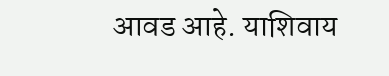आवड आहे. याशिवाय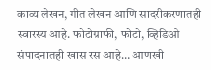काव्य लेखन, गीत लेखन आणि सादरीकरणातही स्वारस्य आहे. फोटोग्राफी, फोटो, व्हिडिओ संपादनातही खास रस आहे… आणखी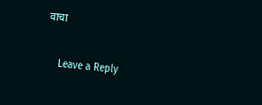वाचा

    Leave a Reply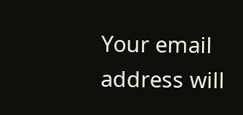Your email address will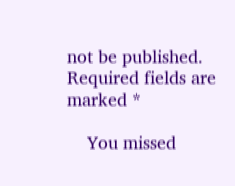not be published. Required fields are marked *

    You missed